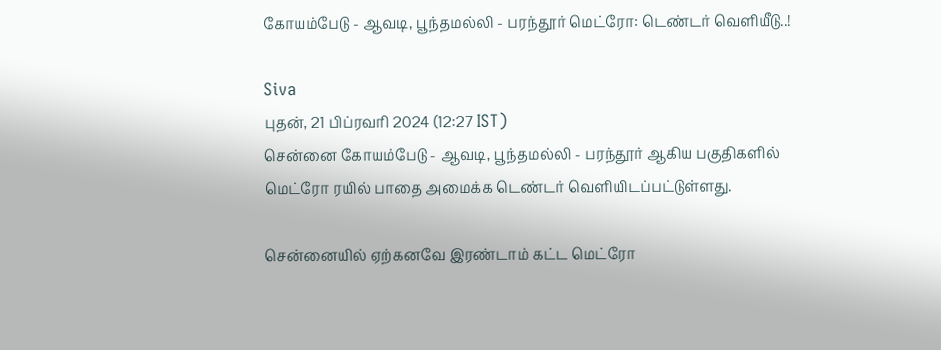கோயம்பேடு - ஆவடி, பூந்தமல்லி - பரந்தூர் மெட்ரோ: டெண்டர் வெளியீடு..!

Siva
புதன், 21 பிப்ரவரி 2024 (12:27 IST)
சென்னை கோயம்பேடு - ஆவடி, பூந்தமல்லி - பரந்தூர் ஆகிய பகுதிகளில் மெட்ரோ ரயில் பாதை அமைக்க டெண்டர் வெளியிடப்பட்டுள்ளது.

சென்னையில் ஏற்கனவே இரண்டாம் கட்ட மெட்ரோ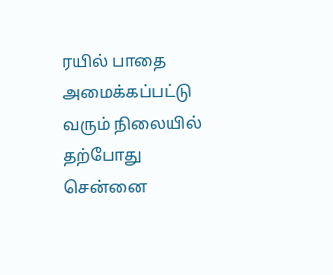ரயில் பாதை அமைக்கப்பட்டு வரும் நிலையில் தற்போது சென்னை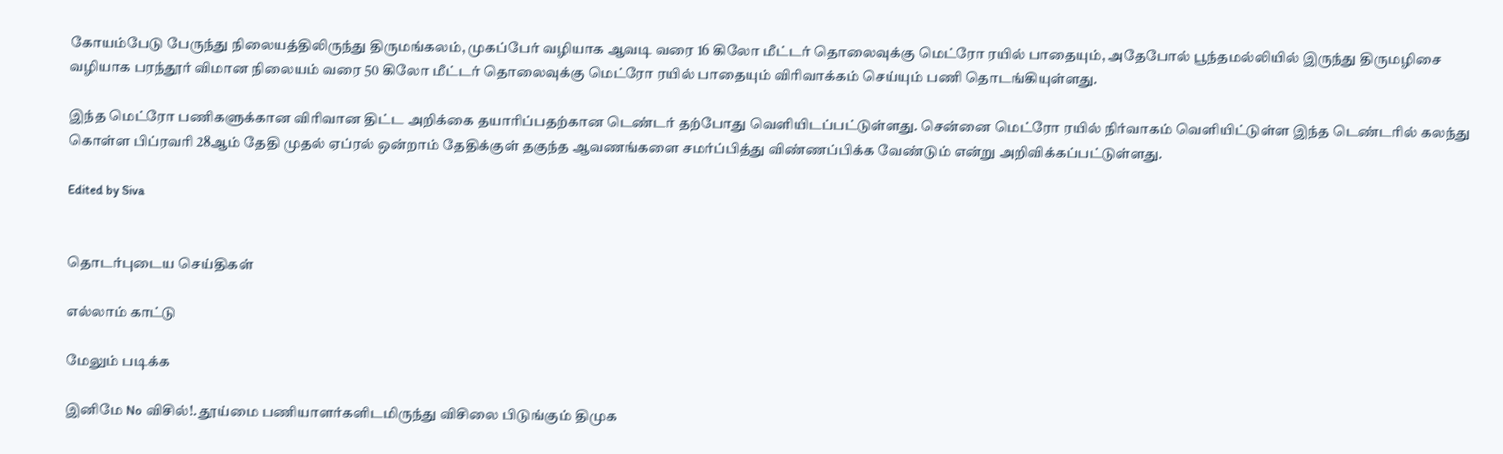கோயம்பேடு பேருந்து நிலையத்திலிருந்து திருமங்கலம், முகப்பேர் வழியாக ஆவடி வரை 16 கிலோ மீட்டர் தொலைவுக்கு மெட்ரோ ரயில் பாதையும், அதேபோல் பூந்தமல்லியில் இருந்து திருமழிசை வழியாக பரந்தூர் விமான நிலையம் வரை 50 கிலோ மீட்டர் தொலைவுக்கு மெட்ரோ ரயில் பாதையும் விரிவாக்கம் செய்யும் பணி தொடங்கியுள்ளது.

இந்த மெட்ரோ பணிகளுக்கான விரிவான திட்ட அறிக்கை தயாரிப்பதற்கான டெண்டர் தற்போது வெளியிடப்பட்டுள்ளது. சென்னை மெட்ரோ ரயில் நிர்வாகம் வெளியிட்டுள்ள இந்த டெண்டரில் கலந்து கொள்ள பிப்ரவரி 28ஆம் தேதி முதல் ஏப்ரல் ஒன்றாம் தேதிக்குள் தகுந்த ஆவணங்களை சமர்ப்பித்து விண்ணப்பிக்க வேண்டும் என்று அறிவிக்கப்பட்டுள்ளது.

Edited by Siva


தொடர்புடைய செய்திகள்

எல்லாம் காட்டு

மேலும் படிக்க

இனிமே No விசில்!. தூய்மை பணியாளர்களிடமிருந்து விசிலை பிடுங்கும் திமுக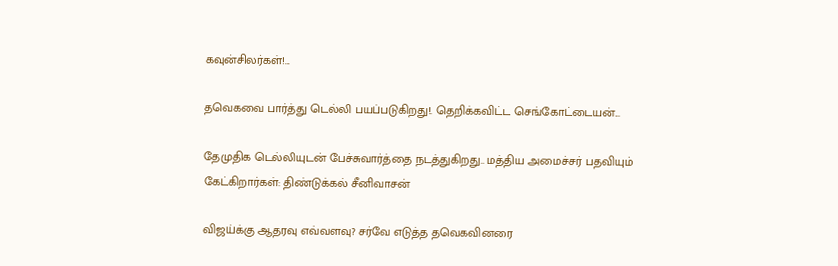கவுன்சிலர்கள்!...

தவெகவை பார்த்து டெல்லி பயப்படுகிறது!. தெறிக்கவிட்ட செங்கோட்டையன்...

தேமுதிக டெல்லியுடன் பேச்சுவார்த்தை நடத்துகிறது.. மத்திய அமைச்சர் பதவியும் கேட்கிறார்கள்: திண்டுக்கல் சீனிவாசன்

விஜய்க்கு ஆதரவு எவ்வளவு? சர்வே எடுத்த தவெகவினரை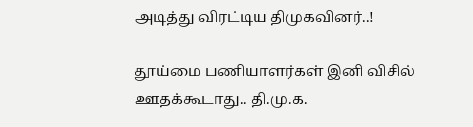அடித்து விரட்டிய திமுகவினர்..!

தூய்மை பணியாளர்கள் இனி விசில் ஊதக்கூடாது.. தி.மு.க.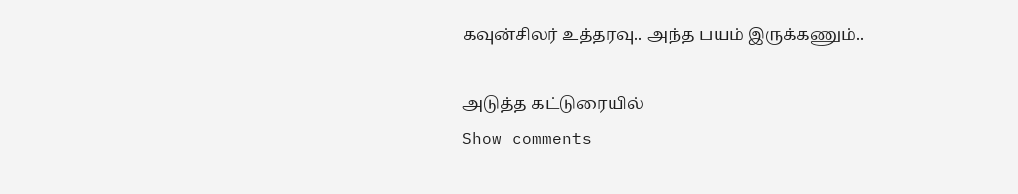கவுன்சிலர் உத்தரவு.. அந்த பயம் இருக்கணும்..

அடுத்த கட்டுரையில்
Show comments